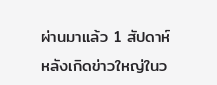ผ่านมาแล้ว 1 สัปดาห์ หลังเกิดข่าวใหญ่ในว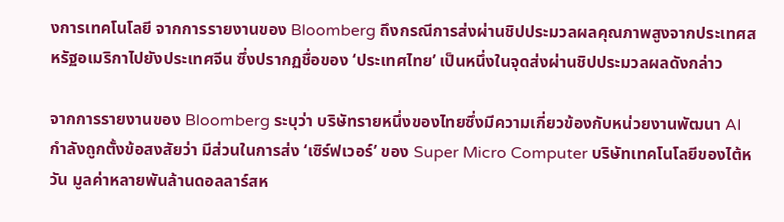งการเทคโนโลยี จากการรายงานของ Bloomberg ถึงกรณีการส่งผ่านชิปประมวลผลคุณภาพสูงจากประเทศสหรัฐอเมริกาไปยังประเทศจีน ซึ่งปรากฏชื่อของ ‘ประเทศไทย’ เป็นหนึ่งในจุดส่งผ่านชิปประมวลผลดังกล่าว

จากการรายงานของ Bloomberg ระบุว่า บริษัทรายหนึ่งของไทยซึ่งมีความเกี่ยวข้องกับหน่วยงานพัฒนา AI กำลังถูกตั้งข้อสงสัยว่า มีส่วนในการส่ง ‘เซิร์ฟเวอร์’ ของ Super Micro Computer บริษัทเทคโนโลยีของไต้หวัน มูลค่าหลายพันล้านดอลลาร์สห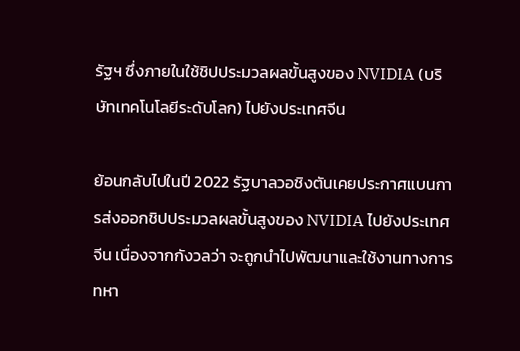รัฐฯ ซึ่งภายในใช้ชิปประมวลผลขั้นสูงของ NVIDIA (บริษัทเทคโนโลยีระดับโลก) ไปยังประเทศจีน

ย้อนกลับไปในปี 2022 รัฐบาลวอชิงตันเคยประกาศแบนการส่งออกชิปประมวลผลขั้นสูงของ NVIDIA ไปยังประเทศจีน เนื่องจากกังวลว่า จะถูกนำไปพัฒนาและใช้งานทางการทหา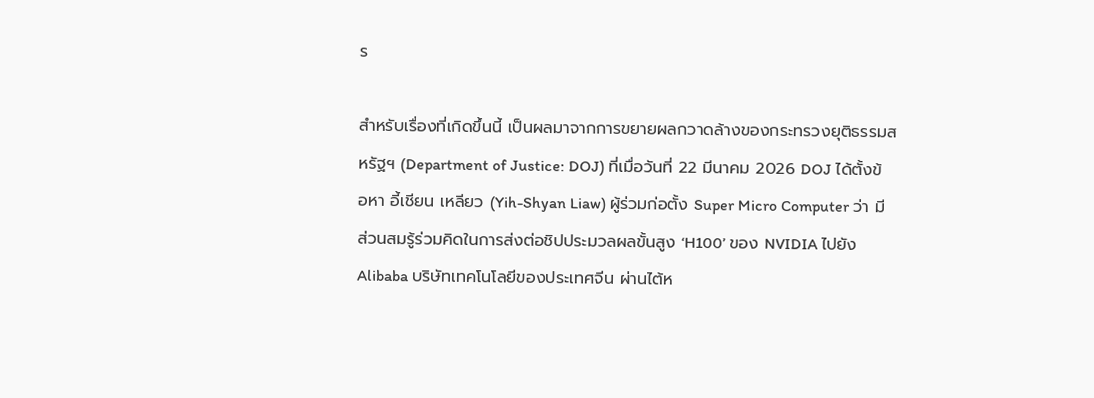ร

สำหรับเรื่องที่เกิดขึ้นนี้ เป็นผลมาจากการขยายผลกวาดล้างของกระทรวงยุติธรรมสหรัฐฯ (Department of Justice: DOJ) ที่เมื่อวันที่ 22 มีนาคม 2026 DOJ ได้ตั้งข้อหา อี้เชียน เหลียว (Yih-Shyan Liaw) ผู้ร่วมก่อตั้ง Super Micro Computer ว่า มีส่วนสมรู้ร่วมคิดในการส่งต่อชิปประมวลผลขั้นสูง ‘H100’ ของ NVIDIA ไปยัง Alibaba บริษัทเทคโนโลยีของประเทศจีน ผ่านไต้ห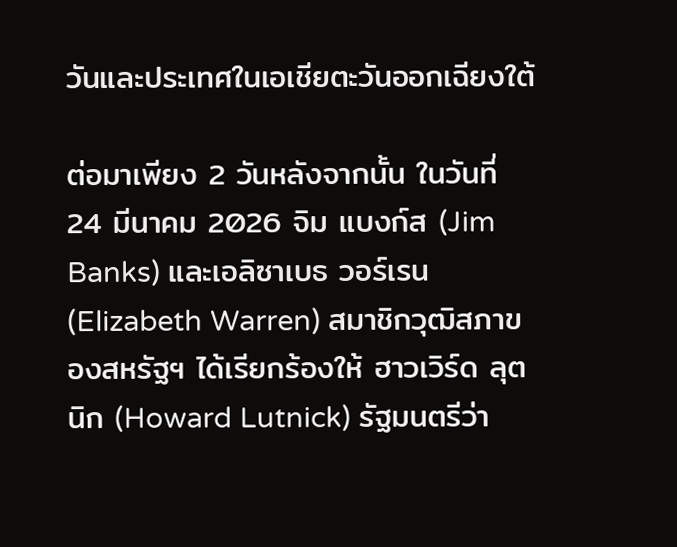วันและประเทศในเอเชียตะวันออกเฉียงใต้

ต่อมาเพียง 2 วันหลังจากนั้น ในวันที่ 24 มีนาคม 2026 จิม แบงก์ส (Jim Banks) และเอลิซาเบธ วอร์เรน (Elizabeth Warren) สมาชิกวุฒิสภาของสหรัฐฯ ได้เรียกร้องให้ ฮาวเวิร์ด ลุตนิก (Howard Lutnick) รัฐมนตรีว่า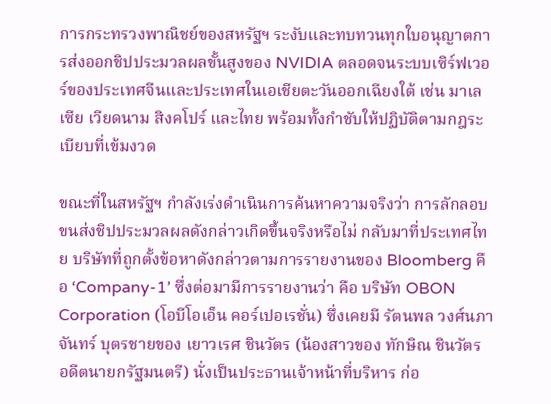การกระทรวงพาณิชย์ของสหรัฐฯ ระงับและทบทวนทุกใบอนุญาตการส่งออกชิปประมวลผลขั้นสูงของ NVIDIA ตลอดจนระบบเซิร์ฟเวอร์ของประเทศจีนและประเทศในเอเชียตะวันออกเฉียงใต้ เช่น มาเลเซีย เวียดนาม สิงคโปร์ และไทย พร้อมทั้งกำชับให้ปฏิบัติตามกฎระเบียบที่เข้มงวด

ขณะที่ในสหรัฐฯ กำลังเร่งดำเนินการค้นหาความจริงว่า การลักลอบขนส่งชิปประมวลผลดังกล่าวเกิดขึ้นจริงหรือไม่ กลับมาที่ประเทศไทย บริษัทที่ถูกตั้งข้อหาดังกล่าวตามการรายงานของ Bloomberg คือ ‘Company-1’ ซึ่งต่อมามีการรายงานว่า คือ บริษัท OBON Corporation (โอบีโอเอ็น คอร์เปอเรชั่น) ซึ่งเคยมี รัตนพล วงศ์นภาจันทร์ บุตรชายของ เยาวเรศ ชินวัตร (น้องสาวของ ทักษิณ ชินวัตร อดีตนายกรัฐมนตรี) นั่งเป็นประธานเจ้าหน้าที่บริหาร ก่อ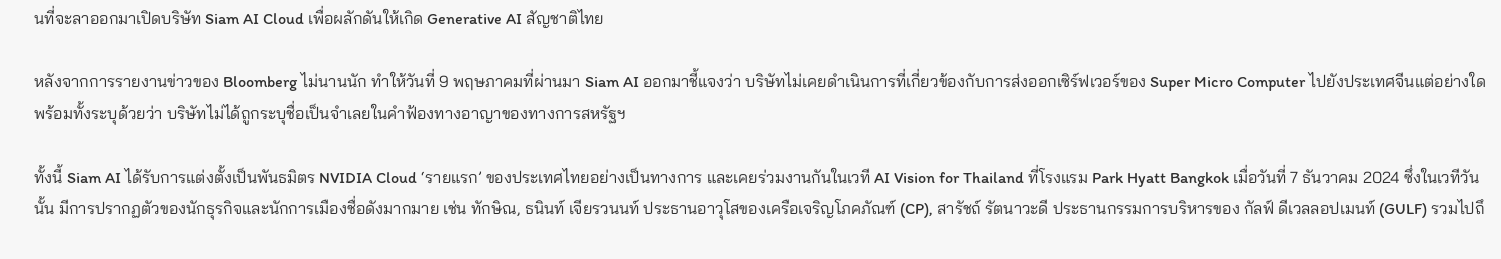นที่จะลาออกมาเปิดบริษัท Siam AI Cloud เพื่อผลักดันให้เกิด Generative AI สัญชาติไทย

หลังจากการรายงานข่าวของ Bloomberg ไม่นานนัก ทำให้วันที่ 9 พฤษภาคมที่ผ่านมา Siam AI ออกมาชี้แจงว่า บริษัทไม่เคยดำเนินการที่เกี่ยวข้องกับการส่งออกเซิร์ฟเวอร์ของ Super Micro Computer ไปยังประเทศจีนแต่อย่างใด พร้อมทั้งระบุด้วยว่า บริษัทไม่ได้ถูกระบุชื่อเป็นจำเลยในคำฟ้องทางอาญาของทางการสหรัฐฯ

ทั้งนี้ Siam AI ได้รับการแต่งตั้งเป็นพันธมิตร NVIDIA Cloud ‘รายแรก’ ของประเทศไทยอย่างเป็นทางการ และเคยร่วมงานกันในเวที AI Vision for Thailand ที่โรงแรม Park Hyatt Bangkok เมื่อวันที่ 7 ธันวาคม 2024 ซึ่งในเวทีวันนั้น มีการปรากฏตัวของนักธุรกิจและนักการเมืองชื่อดังมากมาย เช่น ทักษิณ, ธนินท์ เจียรวนนท์ ประธานอาวุโสของเครือเจริญโภคภัณฑ์ (CP), สารัชถ์ รัตนาวะดี ประธานกรรมการบริหารของ กัลฟ์ ดีเวลลอปเมนท์ (GULF) รวมไปถึ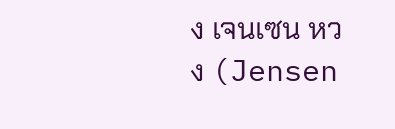ง เจนเซน หวง (Jensen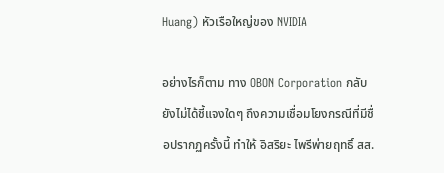Huang) หัวเรือใหญ่ของ NVIDIA

อย่างไรก็ตาม ทาง OBON Corporation กลับยังไม่ได้ชี้แจงใดๆ ถึงความเชื่อมโยงกรณีที่มีชื่อปรากฏครั้งนี้ ทำให้ อิสริยะ ไพรีพ่ายฤทธิ์ สส.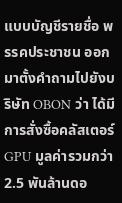แบบบัญชีรายชื่อ พรรคประชาชน ออกมาตั้งคำถามไปยังบริษัท OBON ว่า ได้มีการสั่งซื้อคลัสเตอร์ GPU มูลค่ารวมกว่า 2.5 พันล้านดอ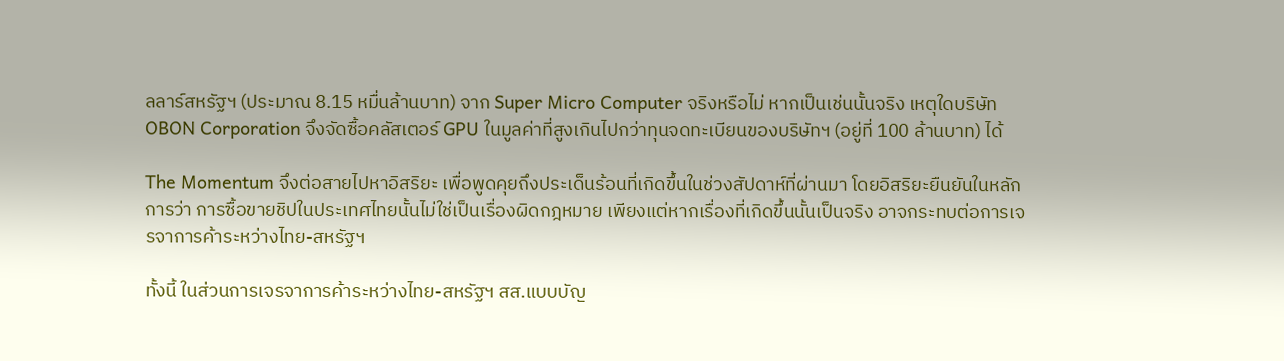ลลาร์สหรัฐฯ (ประมาณ 8.15 หมื่นล้านบาท) จาก Super Micro Computer จริงหรือไม่ หากเป็นเช่นนั้นจริง เหตุใดบริษัท OBON Corporation จึงจัดซื้อคลัสเตอร์ GPU ในมูลค่าที่สูงเกินไปกว่าทุนจดทะเบียนของบริษัทฯ (อยู่ที่ 100 ล้านบาท) ได้

The Momentum จึงต่อสายไปหาอิสริยะ เพื่อพูดคุยถึงประเด็นร้อนที่เกิดขึ้นในช่วงสัปดาห์ที่ผ่านมา โดยอิสริยะยืนยันในหลักการว่า การซื้อขายชิปในประเทศไทยนั้นไม่ใช่เป็นเรื่องผิดกฎหมาย เพียงแต่หากเรื่องที่เกิดขึ้นนั้นเป็นจริง อาจกระทบต่อการเจรจาการค้าระหว่างไทย-สหรัฐฯ

ทั้งนี้ ในส่วนการเจรจาการค้าระหว่างไทย-สหรัฐฯ สส.แบบบัญ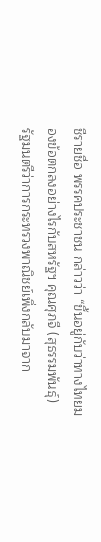ชีรายชื่อ พรรคประชาชน กล่าวว่า “ขึ้นอยู่กับว่าทางไทยมองข้อตกลงอย่างไรกับสหรัฐฯ คุณศุภจี (สุธรรมพันธุ์) รัฐมนตรีว่าการกระทรวงพาณิชย์เพิ่งกลับมาจาก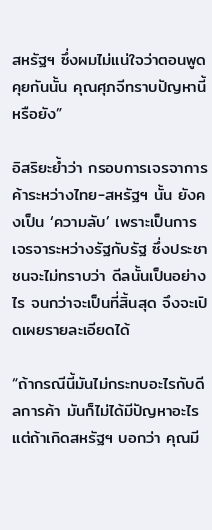สหรัฐฯ ซึ่งผมไม่แน่ใจว่าตอนพูดคุยกันนั้น คุณศุภจีทราบปัญหานี้หรือยัง”

อิสริยะย้ำว่า กรอบการเจรจาการค้าระหว่างไทย-สหรัฐฯ นั้น ยังคงเป็น ‘ความลับ’ เพราะเป็นการเจรจาระหว่างรัฐกับรัฐ ซึ่งประชาชนจะไม่ทราบว่า ดีลนั้นเป็นอย่างไร จนกว่าจะเป็นที่สิ้นสุด จึงจะเปิดเผยรายละเอียดได้

“ถ้ากรณีนี้มันไม่กระทบอะไรกับดีลการค้า มันก็ไม่ได้มีปัญหาอะไร แต่ถ้าเกิดสหรัฐฯ บอกว่า คุณมี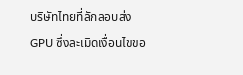บริษัทไทยที่ลักลอบส่ง GPU ซึ่งละเมิดเงื่อนไขขอ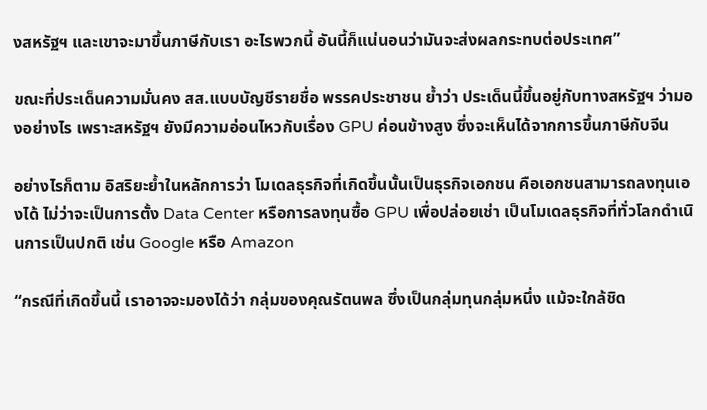งสหรัฐฯ และเขาจะมาขึ้นภาษีกับเรา อะไรพวกนี้ อันนี้ก็แน่นอนว่ามันจะส่งผลกระทบต่อประเทศ”

ขณะที่ประเด็นความมั่นคง สส.แบบบัญชีรายชื่อ พรรคประชาชน ย้ำว่า ประเด็นนี้ขึ้นอยู่กับทางสหรัฐฯ ว่ามองอย่างไร เพราะสหรัฐฯ ยังมีความอ่อนไหวกับเรื่อง GPU ค่อนข้างสูง ซึ่งจะเห็นได้จากการขึ้นภาษีกับจีน

อย่างไรก็ตาม อิสริยะย้ำในหลักการว่า โมเดลธุรกิจที่เกิดขึ้นนั้นเป็นธุรกิจเอกชน คือเอกชนสามารถลงทุนเองได้ ไม่ว่าจะเป็นการตั้ง Data Center หรือการลงทุนซื้อ GPU เพื่อปล่อยเช่า เป็นโมเดลธุรกิจที่ทั่วโลกดำเนินการเป็นปกติ เช่น Google หรือ Amazon

“กรณีที่เกิดขึ้นนี้ เราอาจจะมองได้ว่า กลุ่มของคุณรัตนพล ซึ่งเป็นกลุ่มทุนกลุ่มหนึ่ง แม้จะใกล้ชิด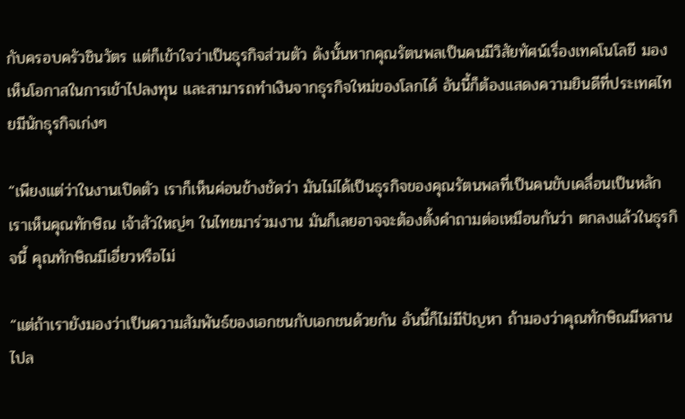กับครอบครัวชินวัตร แต่ก็เข้าใจว่าเป็นธุรกิจส่วนตัว ดังนั้นหากคุณรัตนพลเป็นคนมีวิสัยทัศน์เรื่องเทคโนโลยี มองเห็นโอกาสในการเข้าไปลงทุน และสามารถทำเงินจากธุรกิจใหม่ของโลกได้ อันนี้ก็ต้องแสดงความยินดีที่ประเทศไทยมีนักธุรกิจเก่งๆ

“เพียงแต่ว่าในงานเปิดตัว เราก็เห็นค่อนข้างชัดว่า มันไม่ได้เป็นธุรกิจของคุณรัตนพลที่เป็นคนขับเคลื่อนเป็นหลัก เราเห็นคุณทักษิณ เจ้าสัวใหญ่ๆ ในไทยมาร่วมงาน มันก็เลยอาจจะต้องตั้งคำถามต่อเหมือนกันว่า ตกลงแล้วในธุรกิจนี้ คุณทักษิณมีเอี่ยวหรือไม่

“แต่ถ้าเรายังมองว่าเป็นความสัมพันธ์ของเอกชนกับเอกชนด้วยกัน อันนี้ก็ไม่มีปัญหา ถ้ามองว่าคุณทักษิณมีหลานไปล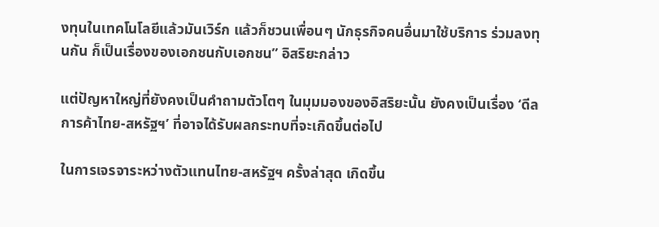งทุนในเทคโนโลยีแล้วมันเวิร์ก แล้วก็ชวนเพื่อนๆ นักธุรกิจคนอื่นมาใช้บริการ ร่วมลงทุนกัน ก็เป็นเรื่องของเอกชนกับเอกชน” อิสริยะกล่าว

แต่ปัญหาใหญ่ที่ยังคงเป็นคำถามตัวโตๆ ในมุมมองของอิสริยะนั้น ยังคงเป็นเรื่อง ‘ดีลการค้าไทย-สหรัฐฯ’ ที่อาจได้รับผลกระทบที่จะเกิดขึ้นต่อไป

ในการเจรจาระหว่างตัวแทนไทย-สหรัฐฯ ครั้งล่าสุด เกิดขึ้น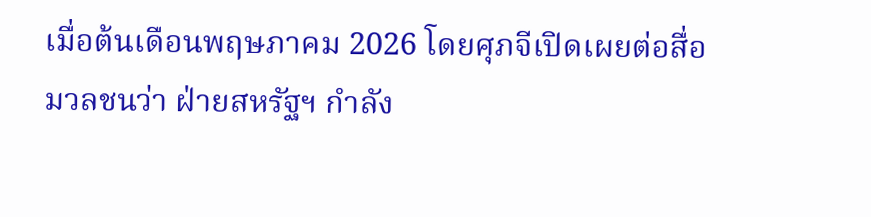เมื่อต้นเดือนพฤษภาคม 2026 โดยศุภจีเปิดเผยต่อสื่อมวลชนว่า ฝ่ายสหรัฐฯ กำลัง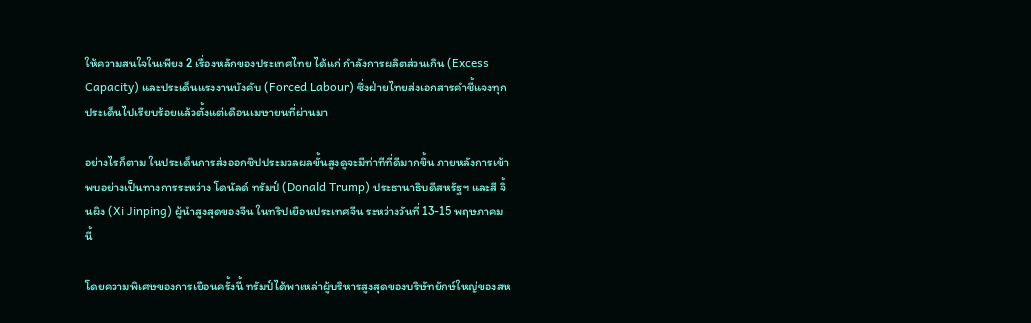ให้ความสนใจในเพียง 2 เรื่องหลักของประเทศไทย ได้แก่ กำลังการผลิตส่วนเกิน (Excess Capacity) และประเด็นแรงงานบังคับ (Forced Labour) ซึ่งฝ่ายไทยส่งเอกสารคำชี้แจงทุกประเด็นไปเรียบร้อยแล้วตั้งแต่เดือนเมษายนที่ผ่านมา

อย่างไรก็ตาม ในประเด็นการส่งออกชิปประมวลผลขั้นสูงดูจะมีท่าทีที่ดีมากขึ้น ภายหลังการเข้าพบอย่างเป็นทางการระหว่าง โดนัลด์ ทรัมป์ (Donald Trump) ประธานาธิบดีสหรัฐฯ และสี จิ้นผิง (Xi Jinping) ผู้นำสูงสุดของจีน ในทริปเยือนประเทศจีน ระหว่างวันที่ 13-15 พฤษภาคมนี้

โดยความพิเศษของการเยือนครั้งนี้ ทรัมป์ได้พาเหล่าผู้บริหารสูงสุดของบริษัทยักษ์ใหญ่ของสห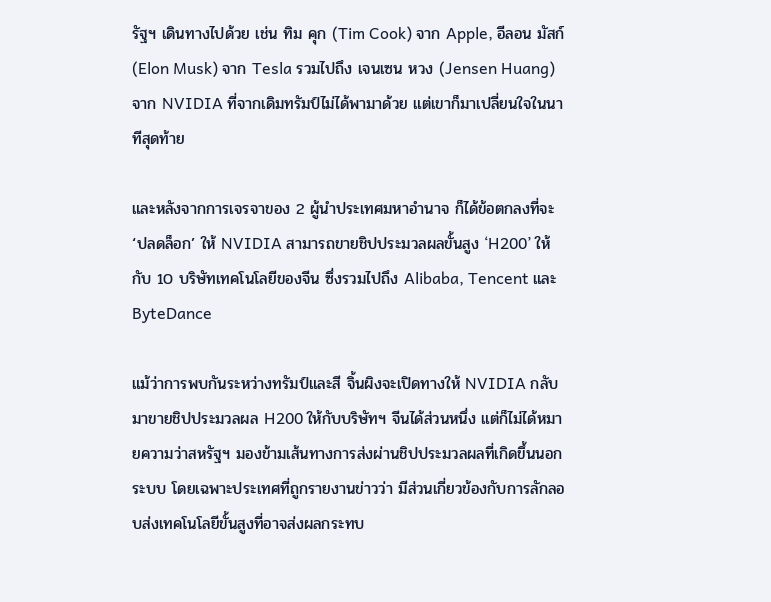รัฐฯ เดินทางไปด้วย เช่น ทิม คุก (Tim Cook) จาก Apple, อีลอน มัสก์ (Elon Musk) จาก Tesla รวมไปถึง เจนเซน หวง (Jensen Huang) จาก NVIDIA ที่จากเดิมทรัมป์ไม่ได้พามาด้วย แต่เขาก็มาเปลี่ยนใจในนาทีสุดท้าย

และหลังจากการเจรจาของ 2 ผู้นำประเทศมหาอำนาจ ก็ได้ข้อตกลงที่จะ ‘ปลดล็อก’ ให้ NVIDIA สามารถขายชิปประมวลผลขั้นสูง ‘H200’ ให้กับ 10 บริษัทเทคโนโลยีของจีน ซึ่งรวมไปถึง Alibaba, Tencent และ ByteDance

แม้ว่าการพบกันระหว่างทรัมป์และสี จิ้นผิงจะเปิดทางให้ NVIDIA กลับมาขายชิปประมวลผล H200 ให้กับบริษัทฯ จีนได้ส่วนหนึ่ง แต่ก็ไม่ได้หมายความว่าสหรัฐฯ มองข้ามเส้นทางการส่งผ่านชิปประมวลผลที่เกิดขึ้นนอกระบบ โดยเฉพาะประเทศที่ถูกรายงานข่าวว่า มีส่วนเกี่ยวข้องกับการลักลอบส่งเทคโนโลยีขั้นสูงที่อาจส่งผลกระทบ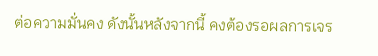ต่อความมั่นคง ดังนั้นหลังจากนี้ คงต้องรอผลการเจร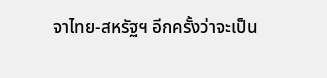จาไทย-สหรัฐฯ อีกครั้งว่าจะเป็น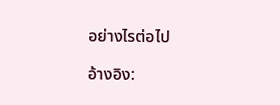อย่างไรต่อไป

อ้างอิง: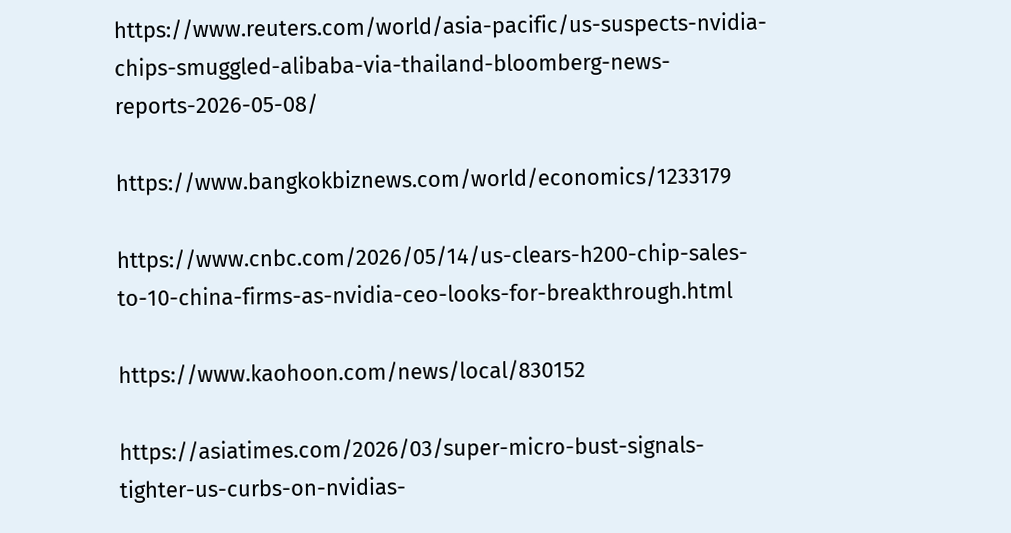https://www.reuters.com/world/asia-pacific/us-suspects-nvidia-chips-smuggled-alibaba-via-thailand-bloomberg-news-reports-2026-05-08/

https://www.bangkokbiznews.com/world/economics/1233179

https://www.cnbc.com/2026/05/14/us-clears-h200-chip-sales-to-10-china-firms-as-nvidia-ceo-looks-for-breakthrough.html

https://www.kaohoon.com/news/local/830152

https://asiatimes.com/2026/03/super-micro-bust-signals-tighter-us-curbs-on-nvidias-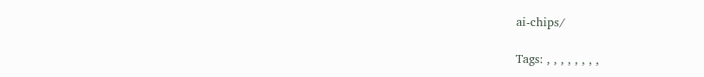ai-chips/

Tags: , , , , , , , ,